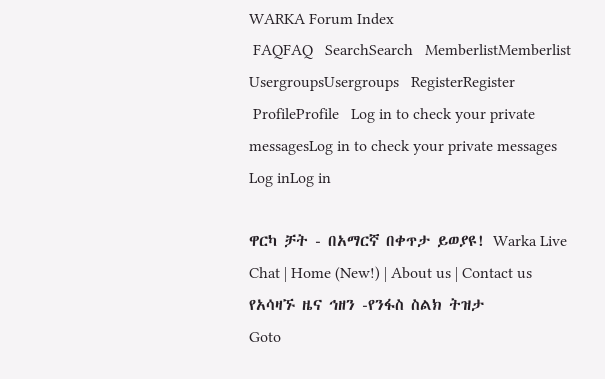WARKA Forum Index
 FAQFAQ   SearchSearch   MemberlistMemberlist   UsergroupsUsergroups   RegisterRegister
 ProfileProfile   Log in to check your private messagesLog in to check your private messages   Log inLog in

ዋርካ ቻት - በአማርኛ በቀጥታ ይወያዩ! Warka Live Chat | Home (New!) | About us | Contact us
የአሳዛኙ ዜና ኅዘን -የንፋስ ስልክ ትዝታ
Goto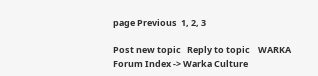page Previous  1, 2, 3

Post new topic   Reply to topic    WARKA Forum Index -> Warka Culture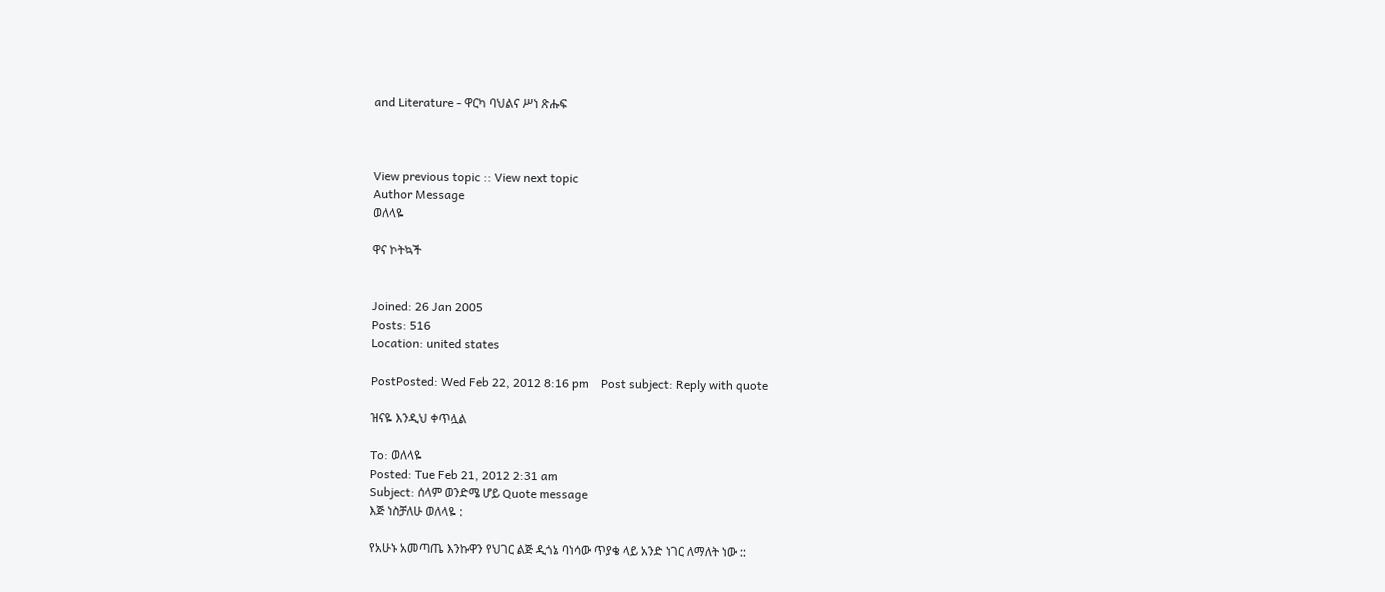and Literature - ዋርካ ባህልና ሥነ ጽሑፍ



View previous topic :: View next topic
Author Message
ወለላዬ

ዋና ኮትኳች


Joined: 26 Jan 2005
Posts: 516
Location: united states

PostPosted: Wed Feb 22, 2012 8:16 pm    Post subject: Reply with quote

ዝናዬ እንዲህ ቀጥሏል

To: ወለላዬ
Posted: Tue Feb 21, 2012 2:31 am
Subject: ሰላም ወንድሜ ሆይ Quote message
እጅ ነስቻለሁ ወለላዬ :

የአሁኑ አመጣጤ እንኩዋን የህገር ልጅ ዲጎኔ ባነሳው ጥያቄ ላይ አንድ ነገር ለማለት ነው ::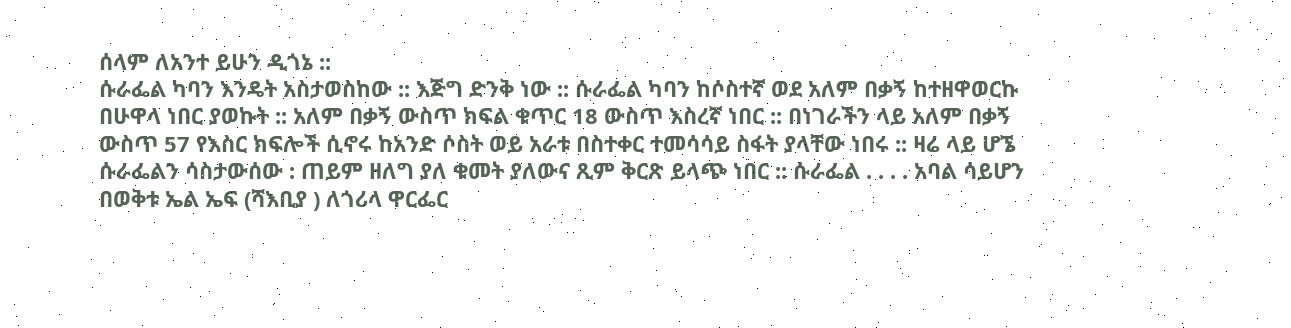ሰላም ለአንተ ይሁን ዲጎኔ ::
ሱራፌል ካባን እንዴት አስታወስከው :: እጅግ ድንቅ ነው :: ሱራፌል ካባን ከሶስተኛ ወደ አለም በቃኝ ከተዘዋወርኩ በሁዋላ ነበር ያወኩት :: አለም በቃኝ ውስጥ ክፍል ቁጥር 18 ውስጥ እስረኛ ነበር :: በነገራችን ላይ አለም በቃኝ ውስጥ 57 የእስር ክፍሎች ሲኖሩ ከአንድ ሶስት ወይ አራቱ በስተቀር ተመሳሳይ ስፋት ያላቸው ነበሩ :: ዛሬ ላይ ሆኜ ሱራፌልን ሳስታውሰው : ጠይም ዘለግ ያለ ቁመት ያለውና ጺም ቅርጽ ይላጭ ነበር :: ሱራፌል . . . . አባል ሳይሆን በወቅቱ ኤል ኤፍ (ሻእቢያ ) ለጎሪላ ዋርፌር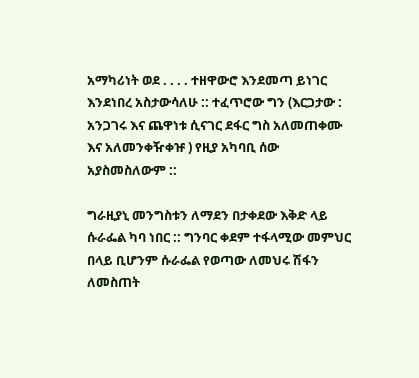አማካሪነት ወደ . . . . ተዘዋውሮ እንደመጣ ይነገር እንደነበረ አስታውሳለሁ :: ተፈጥሮው ግን (እርጋታው : አንጋገሩ እና ጨዋነቱ ሲናገር ደፋር ግስ አለመጠቀሙ እና አለመንቀዥቀዡ ) የዚያ አካባቢ ሰው አያስመስለውም ::

ግራዚያኒ መንግስቱን ለማደን በታቀደው እቅድ ላይ ሱራፌል ካባ ነበር :: ግንባር ቀደም ተፋላሚው መምህር በላይ ቢሆንም ሱራፌል የወጣው ለመህሩ ሽፋን ለመስጠት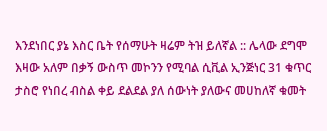እንደነበር ያኔ እስር ቤት የሰማሁት ዛሬም ትዝ ይለኛል :: ሌላው ደግሞ እዛው አለም በቃኝ ውስጥ መኮንን የሚባል ሲቪል ኢንጅነር 31 ቁጥር ታስሮ የነበረ ብስል ቀይ ደልደል ያለ ሰውነት ያለውና መሀከለኛ ቁመት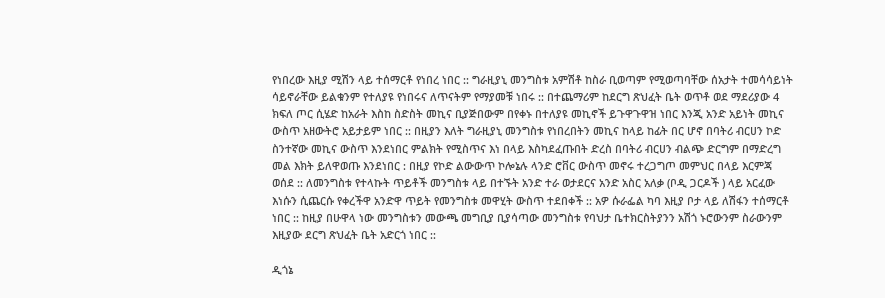የነበረው እዚያ ሚሽን ላይ ተሰማርቶ የነበረ ነበር :: ግራዚያኒ መንግስቱ አምሽቶ ከስራ ቢወጣም የሚወጣባቸው ሰአታት ተመሳሳይነት ሳይኖራቸው ይልቁንም የተለያዩ የነበሩና ለጥናትም የማያመቹ ነበሩ :: በተጨማሪም ከደርግ ጽህፈት ቤት ወጥቶ ወደ ማደሪያው 4 ክፍለ ጦር ሲሄድ ከአራት እስከ ስድስት መኪና ቢያጅበውም በየቀኑ በተለያዩ መኪኖች ይጉዋጉዋዝ ነበር እንጂ አንድ አይነት መኪና ውስጥ አዘውትሮ አይታይም ነበር :: በዚያን እለት ግራዚያኒ መንግስቱ የነበረበትን መኪና ከላይ ከፊት በር ሆኖ በባትሪ ብርሀን ኮድ ስንተኛው መኪና ውስጥ እንደነበር ምልክት የሚስጥና እነ በላይ እስካደፈጡበት ድረስ በባትሪ ብርሀን ብልጭ ድርግም በማድረግ መል እክት ይለዋወጡ እንደነበር : በዚያ የኮድ ልውውጥ ኮሎኔሉ ላንድ ሮቨር ውስጥ መኖሩ ተረጋግጦ መምህር በላይ እርምጃ ወሰደ :: ለመንግስቱ የተላኩት ጥይቶች መንግስቱ ላይ በተኙት አንድ ተራ ወታደርና አንድ አስር አለቃ (ቦዲ ጋርዶች ) ላይ አርፈው እነሱን ሲጨርሱ የቀረችዋ አንድዋ ጥይት የመንግስቱ መዋሂት ውስጥ ተደበቀች :: አዎ ሱራፌል ካባ እዚያ ቦታ ላይ ለሽፋን ተሰማርቶ ነበር :: ከዚያ በሁዋላ ነው መንግስቱን መውጫ መግቢያ ቢያሳጣው መንግስቱ የባህታ ቤተክርስትያንን አሽጎ ኑሮውንም ስራውንም እዚያው ደርግ ጽህፈት ቤት አድርጎ ነበር ::

ዲጎኔ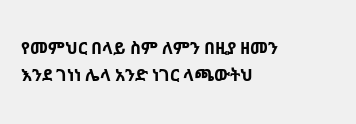የመምህር በላይ ስም ለምን በዚያ ዘመን እንደ ገነነ ሌላ አንድ ነገር ላጫውትህ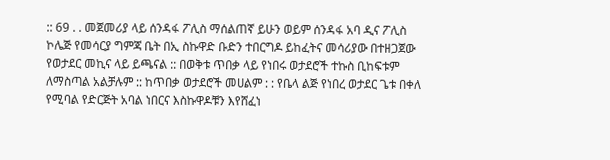:: 69 . . መጀመሪያ ላይ ሰንዳፋ ፖሊስ ማሰልጠኛ ይሁን ወይም ሰንዳፋ አባ ዲና ፖሊስ ኮሌጅ የመሳርያ ግምጃ ቤት በኢ ስኩዋድ ቡድን ተበርግዶ ይከፈትና መሳሪያው በተዘጋጀው የወታደር መኪና ላይ ይጫናል :: በወቅቱ ጥበቃ ላይ የነበሩ ወታደሮች ተኩስ ቢከፍቱም ለማስጣል አልቻሉም :: ከጥበቃ ወታደሮች መሀልም : : የቤላ ልጅ የነበረ ወታደር ጌቱ በቀለ የሚባል የድርጅት አባል ነበርና እስኩዋዶቹን እየሸፈነ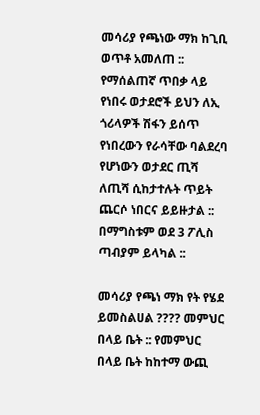መሳሪያ የጫነው ማክ ከጊቢ ወጥቶ አመለጠ :: የማሰልጠኛ ጥበቃ ላይ የነበሩ ወታደሮች ይህን ለኢ ጎሪላዎች ሽፋን ይሰጥ የነበረውን የራሳቸው ባልደረባ የሆነውን ወታደር ጢሻ ለጢሻ ሲከታተሉት ጥይት ጨርሶ ነበርና ይይዙታል :: በማግስቱም ወደ 3 ፖሊስ ጣብያም ይላካል ::

መሳሪያ የጫነ ማክ የት የሄደ ይመስልሀል ???? መምህር በላይ ቤት :: የመምህር በላይ ቤት ከከተማ ውጪ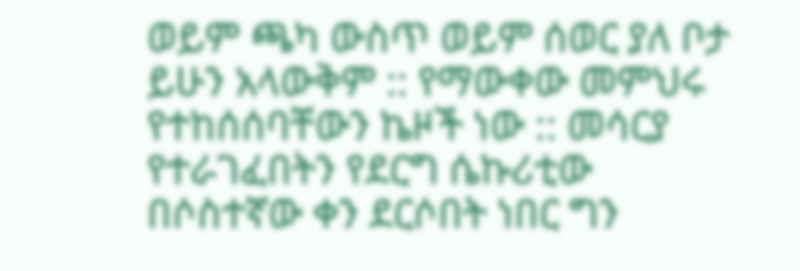ወይም ጫካ ውስጥ ወይም ሰወር ያለ ቦታ ይሁን አላውቅም :: የማውቀው መምህሩ የተከሰሰባቸውን ኬዞች ነው :: መሳርያ የተራገፈበትን የደርግ ሴኩሪቲው በሶስተኛው ቀን ደርሶበት ነበር ግን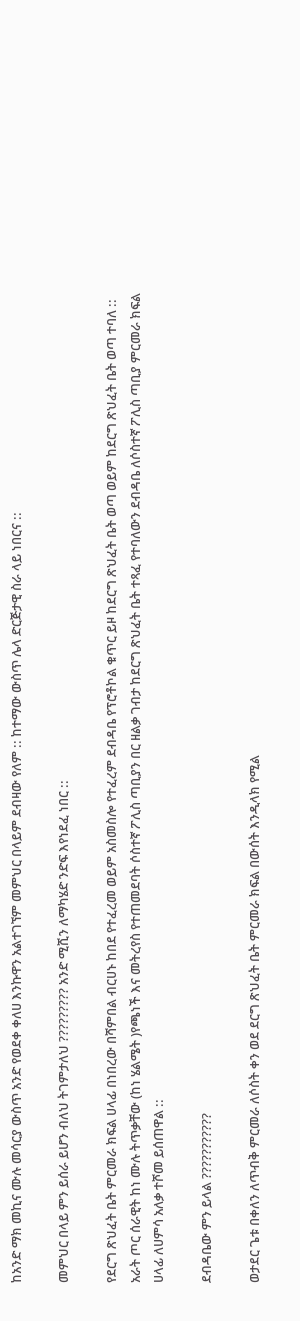ከአንድ ማክ መኪና ሙሉ መሳርያ ውስጥ አንድ የወደቀ ቀለሀ እንኩዋን አልተገኘም መምህር በላይም ደብዛው የለም :: ከተማው ውስጥ ሌላ ድርጅታዊ ስራ ላይ ነበርና ::

መምህር በላይ ምን ይሰራ ይሆን ብለህ ትገምታለህ ????????? አንድ ሚሺን ለማካሄድ ንድፍ እየነደፈ ነበር ::

የደርግ ጽህፈት ቤት ምርመራ ክፍል ሀላፊ በነበረው በሻምበል ብርሀኑ ከበደ የተፈረመ ወይም አስመስሎ የተፈረም ደብዳቤ የፕሮቶኮል ቁጥር ይዞ ከደርግ ጽህፈት ቤት ወጣ ወይም ከደርግ ጽህፈት ቤት ወጣ ተባለ :: አራት ጦር ሰራዊት ከነ ሙሉ ትጥቃቸው (ከነ ሄልሜት )የጫነች እና መትረየስ የተጠመደባት ሶስተኛ ፖሊስ ጣቢያን በር ዘልቃ ገብታ ከደርግ ጽህፈት ቤት ተጻፈ የተባለውን ደብዳቤ ለሶስተኛ ፖሊስ ጣቢያ ምርመራ ክፍል ሀላፊ ለሀምሳ አለቃ ተሾመ ይሰጠዋል ::

ደብዳቤው ምን ይላል ???????????

ወታደር ጌቱ በቀለን ለጥብቅ ምርመራ ለሶስት ቀን ወደ ደርግ ጽህፈት ቤት ምርመራ ክፍል በውሰት እንዲላክ የሚል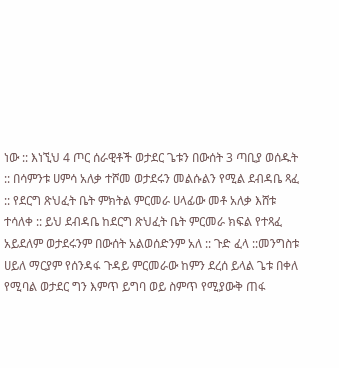ነው :: እነኚህ 4 ጦር ሰራዊቶች ወታደር ጌቱን በውሰት 3 ጣቢያ ወሰዱት :: በሳምንቱ ሀምሳ አለቃ ተሾመ ወታደሩን መልሱልን የሚል ደብዳቤ ጻፈ :: የደርግ ጽህፈት ቤት ምክትል ምርመራ ሀላፊው መቶ አለቃ እሸቱ ተሳለቀ :: ይህ ደብዳቤ ከደርግ ጽህፈት ቤት ምርመራ ክፍል የተጻፈ አይደለም ወታደሩንም በውሰት አልወሰድንም አለ :: ጉድ ፈላ ::መንግስቱ ሀይለ ማርያም የሰንዳፋ ጉዳይ ምርመራው ከምን ደረሰ ይላል ጌቱ በቀለ የሚባል ወታደር ግን እምጥ ይግባ ወይ ስምጥ የሚያውቅ ጠፋ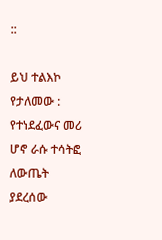::

ይህ ተልእኮ የታለመው : የተነደፈውና መሪ ሆኖ ራሱ ተሳትፎ ለውጤት ያደረሰው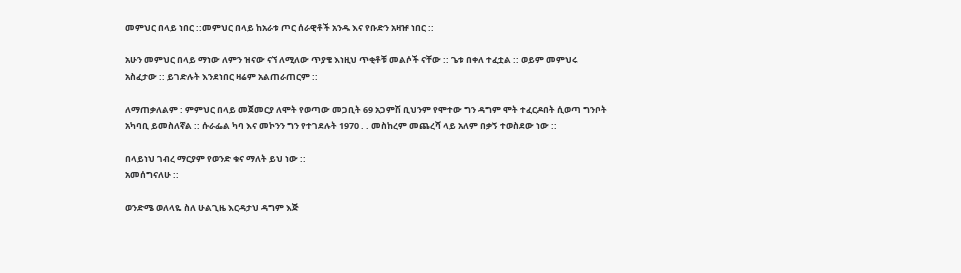መምህር በላይ ነበር ::መምህር በላይ ከአራቱ ጦር ሰራዊቶች አንዱ እና የቡድን አዛዡ ነበር ::

አሁን መምህር በላይ ማነው ለምን ዝናው ናኘ ለሚለው ጥያቄ እነዚህ ጥቂቶቹ መልሶች ናቸው :: ጌቱ በቀለ ተፈቷል :: ወይም መምህሩ አስፈታው :: ይገድሉት እንደነበር ዛሬም አልጠራጠርም ::

ለማጠቃለልም : ምምህር በላይ መጀመርያ ለሞት የወጣው መጋቢት 69 አጋምሽ ቢህንም የሞተው ግን ዳግም ሞት ተፈርዶበት ሲወጣ ግንቦት አካባቢ ይመስለኛል :: ሱራፌል ካባ እና መኮንን ግን የተገደሉት 1970 . . መስከረም መጨረሻ ላይ አለም በቃኝ ተወስደው ነው ::

በላይነህ ገብረ ማርያም የወንድ ቁና ማለት ይህ ነው ::
አመሰግናለሁ ::

ወንድሜ ወለላዬ ስለ ሁልጊዜ እርዳታህ ዳግም እጅ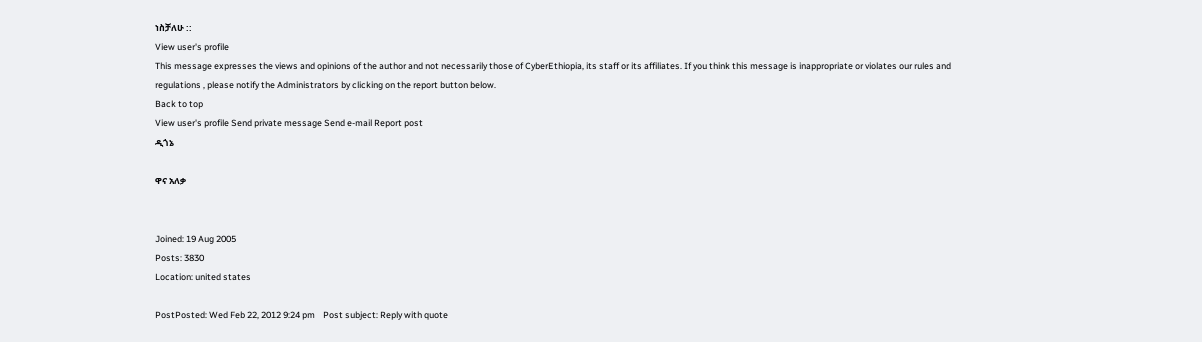ነስቻለሁ ::
View user's profile
This message expresses the views and opinions of the author and not necessarily those of CyberEthiopia, its staff or its affiliates. If you think this message is inappropriate or violates our rules and regulations , please notify the Administrators by clicking on the report button below.
Back to top
View user's profile Send private message Send e-mail Report post
ዲጎኔ

ዋና አለቃ


Joined: 19 Aug 2005
Posts: 3830
Location: united states

PostPosted: Wed Feb 22, 2012 9:24 pm    Post subject: Reply with quote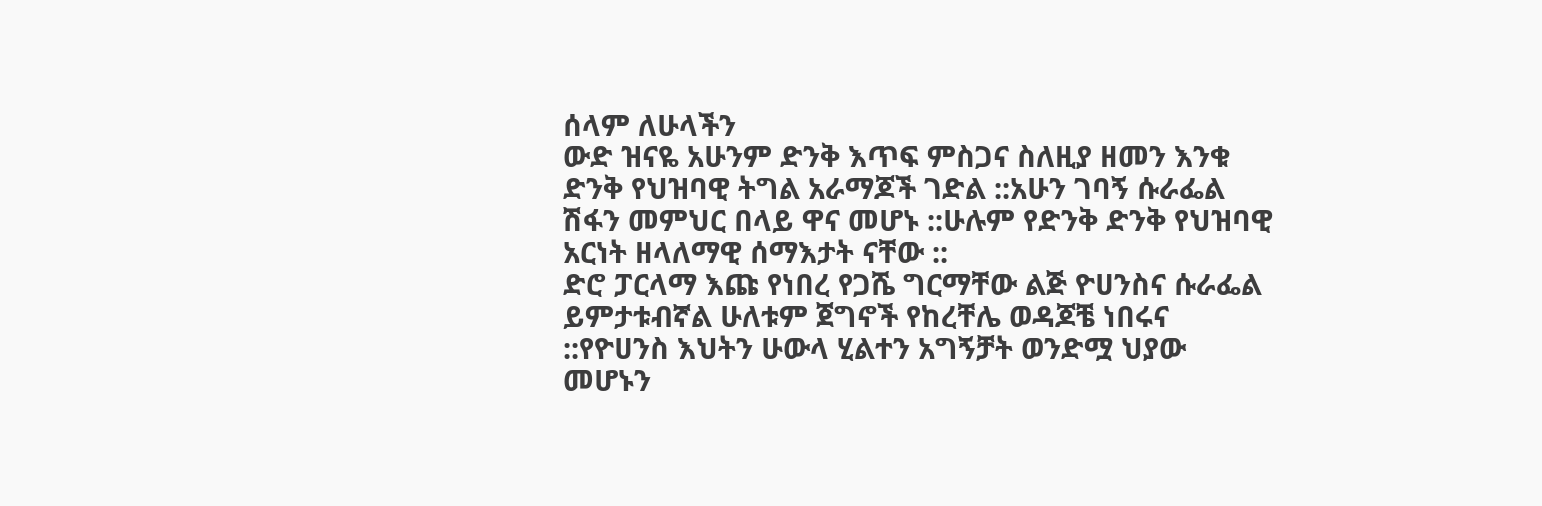ሰላም ለሁላችን
ውድ ዝናዬ አሁንም ድንቅ እጥፍ ምስጋና ስለዚያ ዘመን እንቁ ድንቅ የህዝባዊ ትግል አራማጆች ገድል ::አሁን ገባኝ ሱራፌል ሽፋን መምህር በላይ ዋና መሆኑ ::ሁሉም የድንቅ ድንቅ የህዝባዊ አርነት ዘላለማዊ ሰማእታት ናቸው ::
ድሮ ፓርላማ እጩ የነበረ የጋሼ ግርማቸው ልጅ ዮሀንስና ሱራፌል ይምታቱብኛል ሁለቱም ጀግኖች የከረቸሌ ወዳጆቼ ነበሩና ::የዮሀንስ እህትን ሁውላ ሂልተን አግኝቻት ወንድሟ ህያው መሆኑን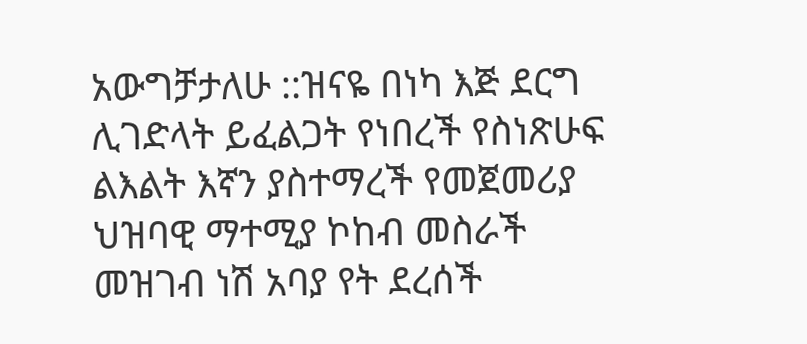አውግቻታለሁ ::ዝናዬ በነካ እጅ ደርግ ሊገድላት ይፈልጋት የነበረች የስነጽሁፍ ልእልት እኛን ያስተማረች የመጀመሪያ ህዝባዊ ማተሚያ ኮከብ መስራች መዝገብ ነሽ አባያ የት ደረሰች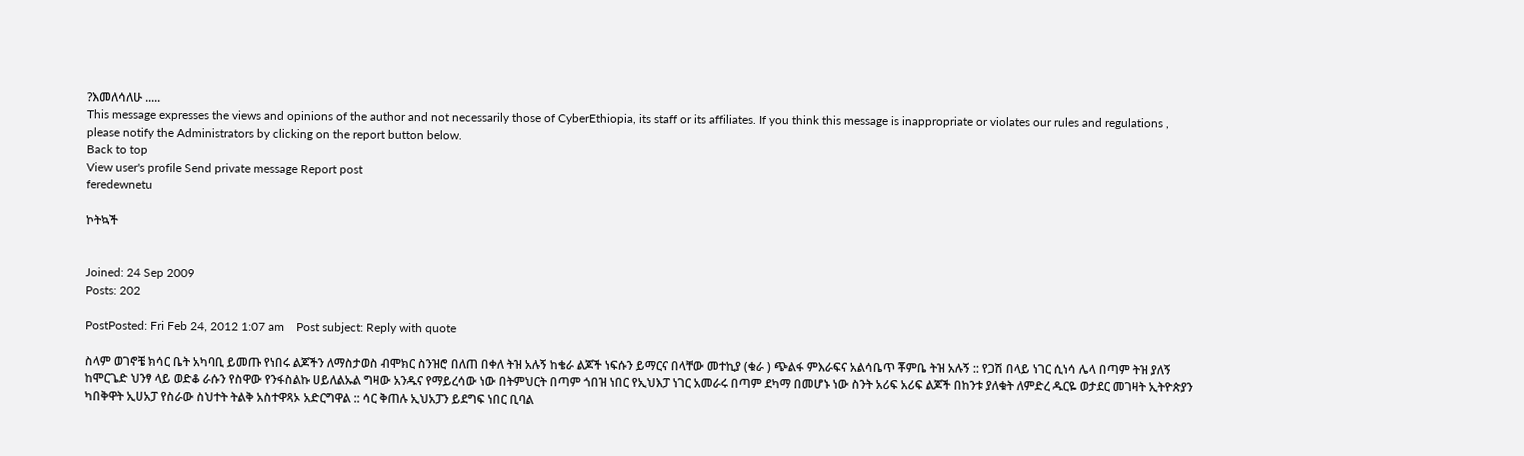?እመለሳለሁ .....
This message expresses the views and opinions of the author and not necessarily those of CyberEthiopia, its staff or its affiliates. If you think this message is inappropriate or violates our rules and regulations , please notify the Administrators by clicking on the report button below.
Back to top
View user's profile Send private message Report post
feredewnetu

ኮትኳች


Joined: 24 Sep 2009
Posts: 202

PostPosted: Fri Feb 24, 2012 1:07 am    Post subject: Reply with quote

ስላም ወገኖቼ ክሳር ቤት አካባቢ ይመጡ የነበሩ ልጆችን ለማስታወስ ብሞክር ስንዝሮ በለጠ በቀለ ትዝ አሉኝ ከቄራ ልጆች ነፍሱን ይማርና በላቸው መተኪያ (ቁራ ) ጭልፋ ምእራፍና አልሳቤጥ ቾምቤ ትዝ አሉኝ :: የጋሽ በላይ ነገር ሲነሳ ሌላ በጣም ትዝ ያለኝ ከሞርጌድ ህንፃ ላይ ወድቆ ራሱን የስዋው የንፋስልኩ ሀይለልኡል ግዛው አንዱና የማይረሳው ነው በትምህርት በጣም ጎበዝ ነበር የኢህእፓ ነገር አመራሩ በጣም ደካማ በመሆኑ ነው ስንት አሪፍ አሪፍ ልጆች በከንቱ ያለቁት ለምድረ ዱርዬ ወታደር መገዛት ኢትዮጵያን ካበቅዋት ኢሀአፓ የስራው ስህተት ትልቅ አስተዋጻኦ አድርግዋል :: ሳር ቅጠሉ ኢህአፓን ይደግፍ ነበር ቢባል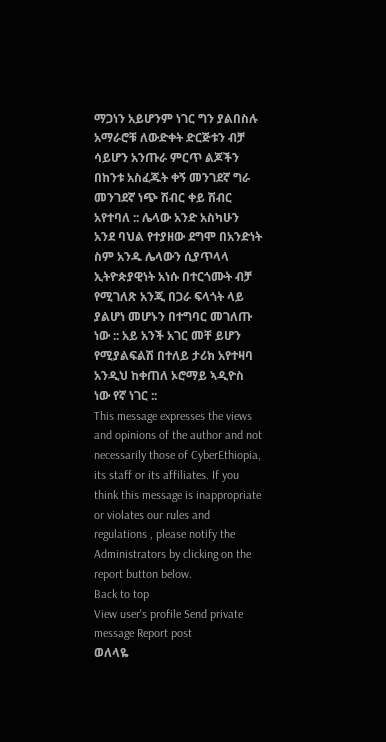ማጋነን አይሆንም ነገር ግን ያልበስሉ አማራሮቹ ለውድቀት ድርጅቱን ብቻ ሳይሆን አንጡራ ምርጥ ልጆችን በከንቱ አስፈጁት ቀኝ መንገደኛ ግራ መንገደኛ ነጭ ሽብር ቀይ ሽብር አየተባለ :: ሌላው አንድ አስካሁን አንደ ባህል የተያዘው ደግሞ በአንድነት ስም አንዱ ሌላውን ሲያጥላላ ኢትዮጵያዊነት አነሱ በተርጎሙት ብቻ የሚገለጽ አንጂ በጋራ ፍላጎት ላይ ያልሆነ መሆኑን በተግባር መገለጡ ነው :: አይ አንች አገር መቸ ይሆን የሚያልፍልሽ በተለይ ታሪክ አየተዛባ አንዲህ ከቀጠለ ኦሮማይ ኣዲዮስ ነው የኛ ነገር ::
This message expresses the views and opinions of the author and not necessarily those of CyberEthiopia, its staff or its affiliates. If you think this message is inappropriate or violates our rules and regulations , please notify the Administrators by clicking on the report button below.
Back to top
View user's profile Send private message Report post
ወለላዬ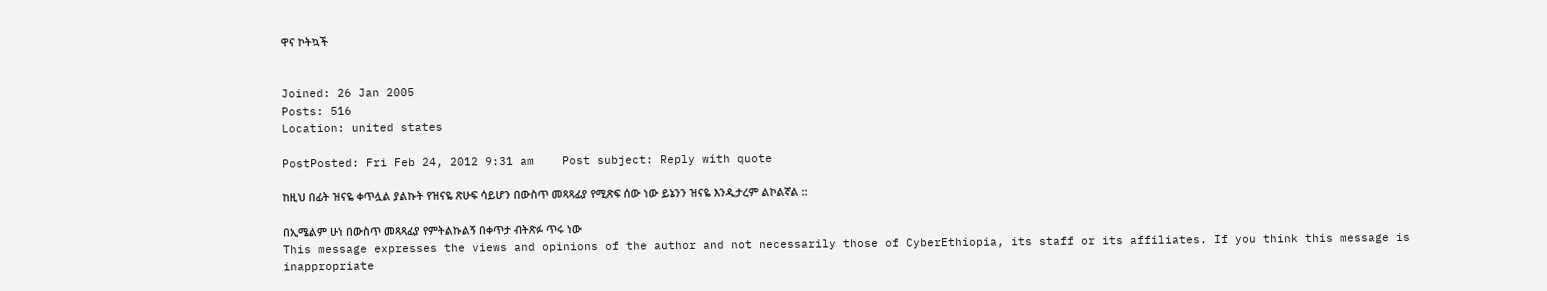ዋና ኮትኳች


Joined: 26 Jan 2005
Posts: 516
Location: united states

PostPosted: Fri Feb 24, 2012 9:31 am    Post subject: Reply with quote

ከዚህ በፊት ዝናዬ ቀጥሏል ያልኩት የዝናዬ ጽሁፍ ሳይሆን በውስጥ መጻጻፊያ የሚጽፍ ሰው ነው ይኔንን ዝናዬ እንዲታረም ልኮልኛል ::

በኢሜልም ሁነ በውስጥ መጻጻፊያ የምትልኩልኝ በቀጥታ ብትጽፉ ጥሩ ነው
This message expresses the views and opinions of the author and not necessarily those of CyberEthiopia, its staff or its affiliates. If you think this message is inappropriate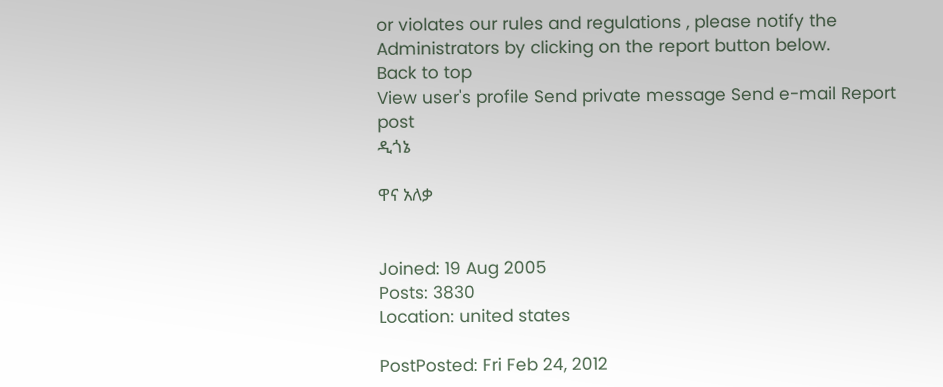or violates our rules and regulations , please notify the Administrators by clicking on the report button below.
Back to top
View user's profile Send private message Send e-mail Report post
ዲጎኔ

ዋና አለቃ


Joined: 19 Aug 2005
Posts: 3830
Location: united states

PostPosted: Fri Feb 24, 2012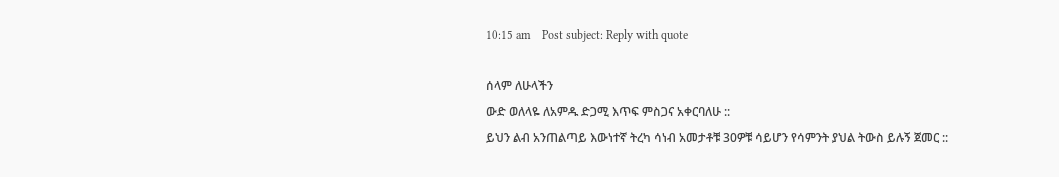10:15 am    Post subject: Reply with quote

ሰላም ለሁላችን
ውድ ወለላዬ ለአምዱ ድጋሚ እጥፍ ምስጋና አቀርባለሁ ::
ይህን ልብ አንጠልጣይ እውነተኛ ትረካ ሳነብ አመታቶቹ 30ዎቹ ሳይሆን የሳምንት ያህል ትውስ ይሉኝ ጀመር ::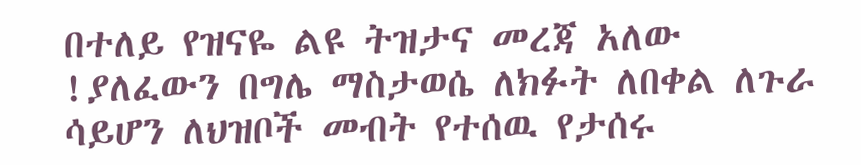በተለይ የዝናዬ ልዩ ትዝታና መረጃ አለው !ያለፈውን በግሌ ማስታወሴ ለክፉት ለበቀል ለጉራ ሳይሆን ለህዝቦች መብት የተሰዉ የታሰሩ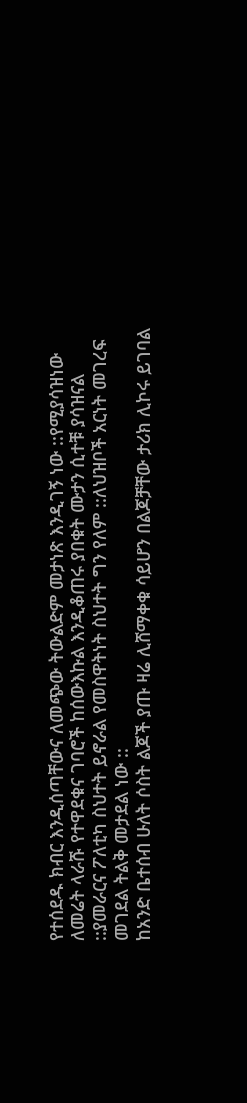የተሰደዱ ክብር እንዲሰጣቸውና ለመጭው ትውልድም መታነጽ እንዲገኝ ነው ::የሚያሳዝነው ለመሬት ላራሹ የተዋደቁና ገባሮች ከሰውእኩል እንዲቆጠሩ ያበቁት ሙታን ሲተቹ ያሳዝናል ::ያመራርና ፖለቲካ ስህተት ይኖራል የመስዋትነት ስህተት ግን የለም ::ለህዝቦች አርነት መገረፍ መገደል ትልቅ መታደል ነው ::
ከአንድ ቤተሰብ ሁለት ሶስት ልጆች ያጡ ዛሬ ሊሸማቀቁ ሳይሆን በልጆቻቸው ታሪክ ሊኮሩ ይገባል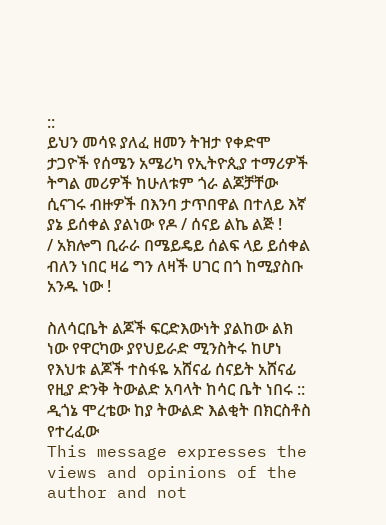::
ይህን መሳዩ ያለፈ ዘመን ትዝታ የቀድሞ ታጋዮች የሰሜን አሜሪካ የኢትዮጲያ ተማሪዎች ትግል መሪዎች ከሁለቱም ጎራ ልጆቻቸው ሲናገሩ ብዙዎች በእንባ ታጥበዋል በተለይ እኛ ያኔ ይሰቀል ያልነው የዶ / ሰናይ ልኬ ልጅ !
/ አክሎግ ቢራራ በሜይዴይ ሰልፍ ላይ ይሰቀል ብለን ነበር ዛሬ ግን ለዛች ሀገር በጎ ከሚያስቡ አንዱ ነው !

ስለሳርቤት ልጆች ፍርድእውነት ያልከው ልክ ነው የዋርካው ያየህይራድ ሚንስትሩ ከሆነ የእህቱ ልጆች ተስፋዬ አሸናፊ ሰናይት አሸናፊ የዚያ ድንቅ ትውልድ አባላት ከሳር ቤት ነበሩ ::
ዲጎኔ ሞረቴው ከያ ትውልድ እልቂት በክርስቶስ የተረፈው
This message expresses the views and opinions of the author and not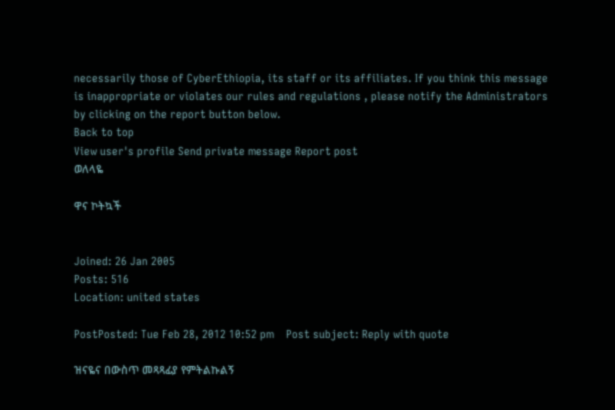necessarily those of CyberEthiopia, its staff or its affiliates. If you think this message is inappropriate or violates our rules and regulations , please notify the Administrators by clicking on the report button below.
Back to top
View user's profile Send private message Report post
ወለላዬ

ዋና ኮትኳች


Joined: 26 Jan 2005
Posts: 516
Location: united states

PostPosted: Tue Feb 28, 2012 10:52 pm    Post subject: Reply with quote

ዝናዬና በውስጥ መጻጻፊያ የምትልኩልኝ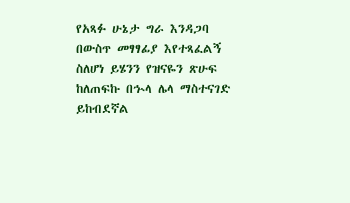የአጻፉ ሁኔታ ግራ እንዳጋባ በውስጥ መፃፃፊያ እየተጻፈልኝ ስለሆነ ይሄንን የዝናዬን ጽሁፍ ከለጠፍኩ በኍላ ሌላ ማስተናገድ ይከብደኛል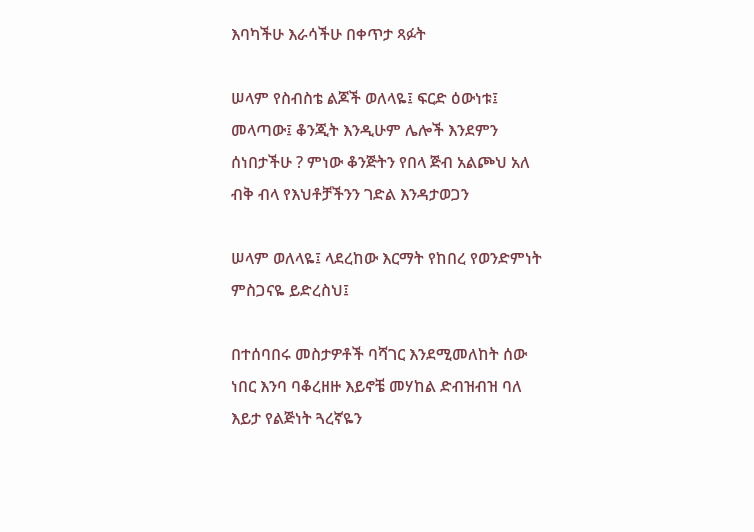እባካችሁ እራሳችሁ በቀጥታ ጻፉት

ሠላም የስብስቴ ልጆች ወለላዬ፤ ፍርድ ዕውነቱ፤ መላጣው፤ ቆንጂት እንዲሁም ሌሎች እንደምን ሰነበታችሁ ? ምነው ቆንጅትን የበላ ጅብ አልጮህ አለ ብቅ ብላ የእህቶቻችንን ገድል እንዳታወጋን

ሠላም ወለላዬ፤ ላደረከው እርማት የከበረ የወንድምነት ምስጋናዬ ይድረስህ፤

በተሰባበሩ መስታዎቶች ባሻገር እንደሚመለከት ሰው ነበር እንባ ባቆረዘዙ እይኖቼ መሃከል ድብዝብዝ ባለ እይታ የልጅነት ጓረኛዬን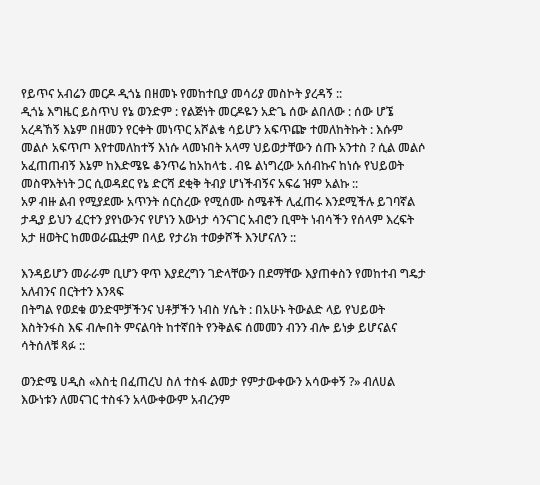የይጥና አብሬን መርዶ ዲጎኔ በዘመኑ የመከተቢያ መሳሪያ መስኮት ያረዳኝ ::
ዲጎኔ እግዜር ይስጥህ የኔ ወንድም : የልጅነት መርዶዬን አድጌ ሰው ልበለው : ሰው ሆኜ አረዳኸኝ እኔም በዘመን የርቀት መነጥር አሾልቄ ሳይሆን አፍጥጬ ተመለከትኩት : እሱም መልሶ አፍጥጦ እየተመለከተኝ እነሱ ላመኑበት አላማ ህይወታቸውን ሰጡ አንተስ ? ሲል መልሶ አፈጠጠብኝ እኔም ከእድሜዬ ቆንጥሬ ከአከላቴ . ብዬ ልነግረው አሰብኩና ከነሱ የህይወት መስዋእትነት ጋር ሲወዳደር የኔ ድርሻ ደቂቅ ትብያ ሆነችብኝና አፍሬ ዝም አልኩ ::
አዎ ብዙ ልብ የሚያደሙ አጥንት ሰርስረው የሚሰሙ ስሜቶች ሊፈጠሩ እንደሚችሉ ይገባኛል ታዲያ ይህን ፈርተን ያየነውንና የሆነን እውነታ ሳንናገር አብሮን ቢሞት ነብሳችን የሰላም እረፍት አታ ዘወትር ከመወራጨቷም በላይ የታሪክ ተወቃሾች እንሆናለን ::

እንዳይሆን መራራም ቢሆን ዋጥ እያደረግን ገድላቸውን በደማቸው እያጠቀስን የመከተብ ግዴታ አለብንና በርትተን እንጻፍ
በትግል የወደቁ ወንድሞቻችንና ህቶቻችን ነብስ ሃሴት : በአሁኑ ትውልድ ላይ የህይወት እስትንፋስ እፍ ብሎበት ምናልባት ከተኛበት የንቅልፍ ሰመመን ብንን ብሎ ይነቃ ይሆናልና ሳትሰለቹ ጻፉ ::

ወንድሜ ሀዲስ «እስቲ በፈጠረህ ስለ ተስፋ ልመታ የምታውቀውን አሳውቀኝ ?» ብለሀል
እውነቱን ለመናገር ተስፋን አላውቀውም አብረንም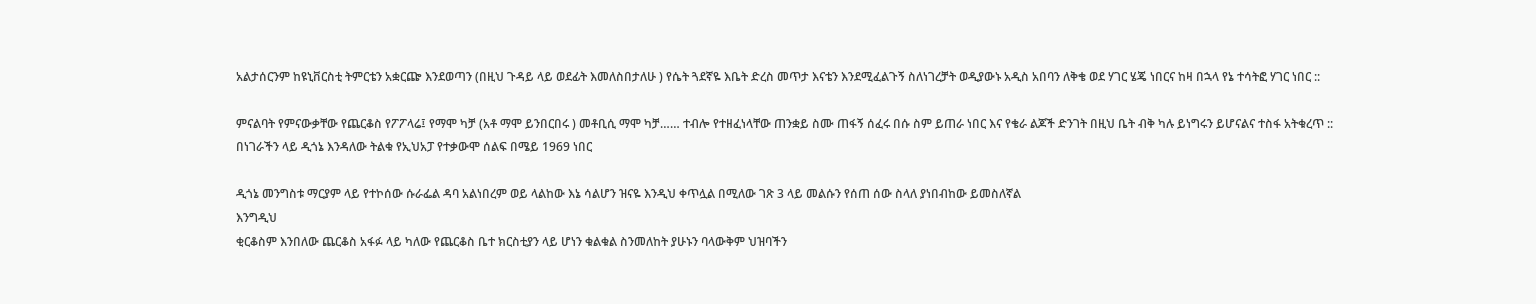አልታሰርንም ከዩኒቨርስቲ ትምርቴን አቋርጬ እንደወጣን (በዚህ ጉዳይ ላይ ወደፊት እመለስበታለሁ ) የሴት ጓደኛዬ እቤት ድረስ መጥታ እናቴን እንደሚፈልጉኝ ስለነገረቻት ወዲያውኑ አዲስ አበባን ለቅቄ ወደ ሃገር ሄጄ ነበርና ከዛ በኋላ የኔ ተሳትፎ ሃገር ነበር ::

ምናልባት የምናውቃቸው የጨርቆስ የፖፖላሬ፤ የማሞ ካቻ (አቶ ማሞ ይንበርበሩ ) መቶቢሲ ማሞ ካቻ…… ተብሎ የተዘፈነላቸው ጠንቋይ ስሙ ጠፋኝ ሰፈሩ በሱ ስም ይጠራ ነበር እና የቄራ ልጆች ድንገት በዚህ ቤት ብቅ ካሉ ይነግሩን ይሆናልና ተስፋ አትቁረጥ ::
በነገራችን ላይ ዲጎኔ እንዳለው ትልቁ የኢህአፓ የተቃውሞ ሰልፍ በሜይ 1969 ነበር

ዲጎኔ መንግስቱ ማርያም ላይ የተኮሰው ሱራፌል ዳባ አልነበረም ወይ ላልከው እኔ ሳልሆን ዝናዬ እንዲህ ቀጥሏል በሚለው ገጽ 3 ላይ መልሱን የሰጠ ሰው ስላለ ያነበብከው ይመስለኛል
እንግዲህ
ቂርቆስም እንበለው ጨርቆስ አፋፉ ላይ ካለው የጨርቆስ ቤተ ክርስቲያን ላይ ሆነን ቁልቁል ስንመለከት ያሁኑን ባላውቅም ህዝባችን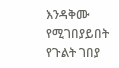እንዳቅሙ የሚገበያይበት የጉልት ገበያ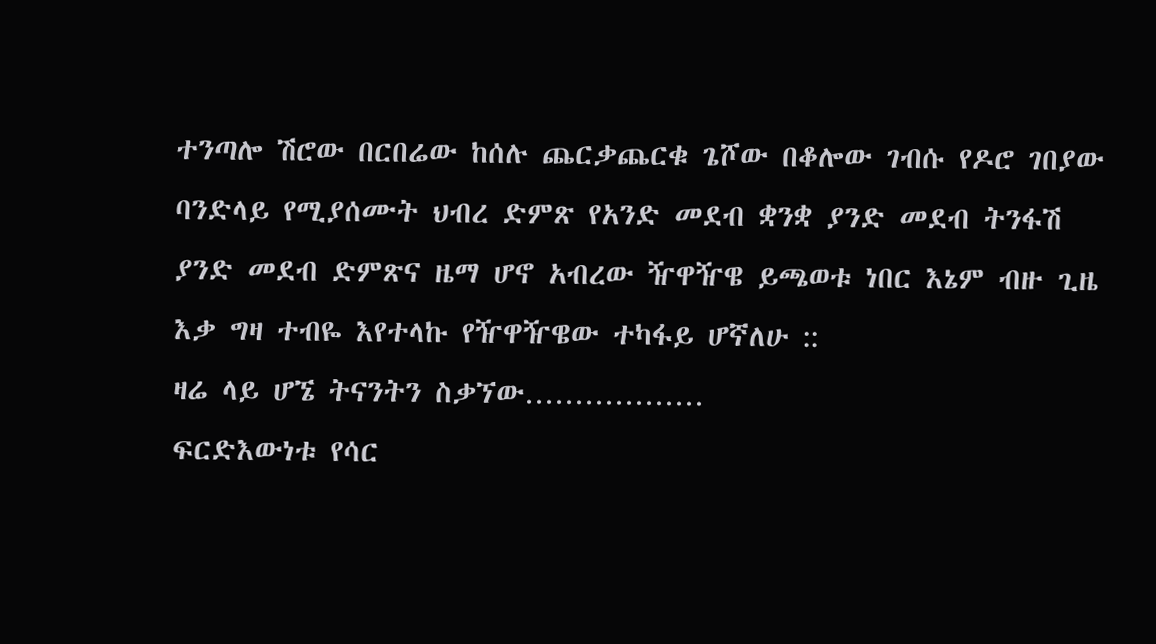ተንጣሎ ሽሮው በርበሬው ከሰሉ ጨርቃጨርቁ ጌሾው በቆሎው ገብሱ የዶሮ ገበያው ባንድላይ የሚያሰሙት ህብረ ድምጽ የአንድ መደብ ቋንቋ ያንድ መደብ ትንፋሽ ያንድ መደብ ድምጽና ዜማ ሆኖ አብረው ዥዋዥዌ ይጫወቱ ነበር እኔም ብዙ ጊዜ እቃ ግዛ ተብዬ እየተላኩ የዥዋዥዌው ተካፋይ ሆኛለሁ ::
ዛሬ ላይ ሆኜ ትናንትን ስቃኘው………………
ፍርድእውነቱ የሳር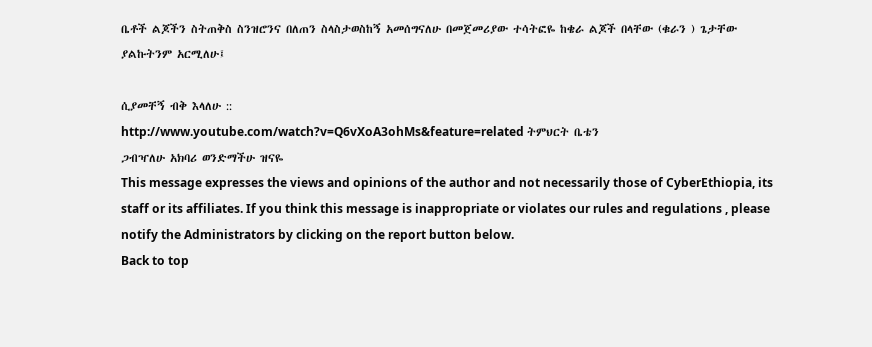ቤቶች ልጆችን ስትጠቅስ ስንዝሮንና በለጠን ስላስታወስከኝ አመሰግናለሁ በመጀመሪያው ተሳትፎዬ ከቄራ ልጆች በላቸው (ቁራን ) ጌታቸው ያልኩትንም አርሚለሁ፤

ሲያመቸኝ ብቅ እላለሁ ::
http://www.youtube.com/watch?v=Q6vXoA3ohMs&feature=related ትምህርት ቤቴን
ጋብዣለሁ አክባሪ ወንድማችሁ ዝናዬ
This message expresses the views and opinions of the author and not necessarily those of CyberEthiopia, its staff or its affiliates. If you think this message is inappropriate or violates our rules and regulations , please notify the Administrators by clicking on the report button below.
Back to top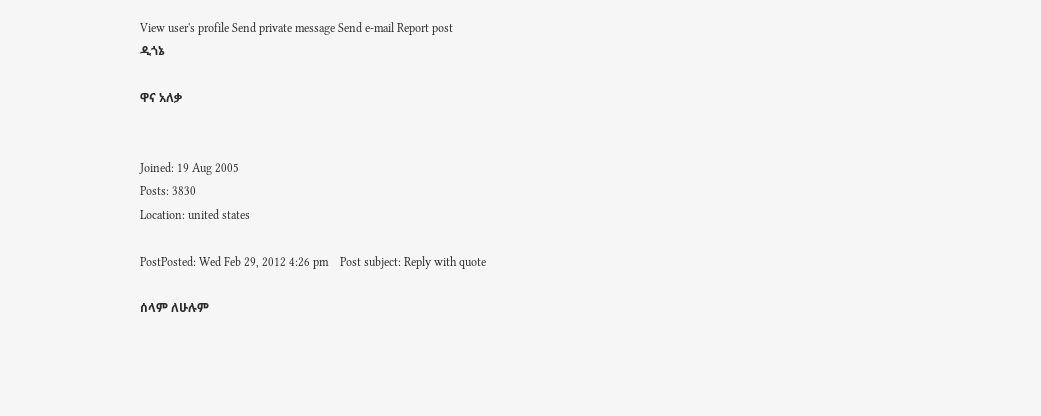View user's profile Send private message Send e-mail Report post
ዲጎኔ

ዋና አለቃ


Joined: 19 Aug 2005
Posts: 3830
Location: united states

PostPosted: Wed Feb 29, 2012 4:26 pm    Post subject: Reply with quote

ሰላም ለሁሉም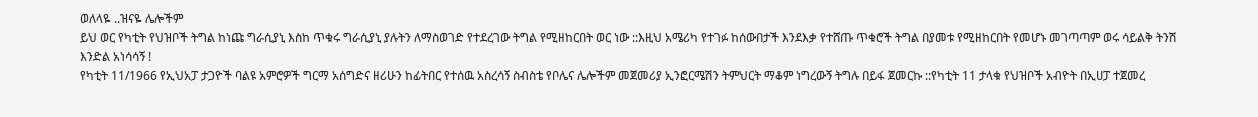ወለላዬ ..ዝናዬ ሌሎችም
ይህ ወር የካቲት የህዝቦች ትግል ከነጩ ግራሲያኒ እስከ ጥቁሩ ግራሲያኒ ያሉትን ለማስወገድ የተደረገው ትግል የሚዘከርበት ወር ነው ::እዚህ አሜሪካ የተገፉ ከሰውበታች እንደእቃ የተሸጡ ጥቁሮች ትግል በያመቱ የሚዘከርበት የመሆኑ መገጣጣም ወሩ ሳይልቅ ትንሽ እንድል አነሳሳኝ !
የካቲት 11/1966 የኢህአፓ ታጋዮች ባልዩ አምሮዎች ግርማ አሰግድና ዘሪሁን ከፊትበር የተሰዉ አስረሳኝ ስብስቴ የቦሌና ሌሎችም መጀመሪያ ኢንፎርሜሽን ትምህርት ማቆም ነግረውኝ ትግሉ በይፋ ጀመርኩ ::የካቲት 11 ታላቁ የህዝቦች አብዮት በኢሀፓ ተጀመረ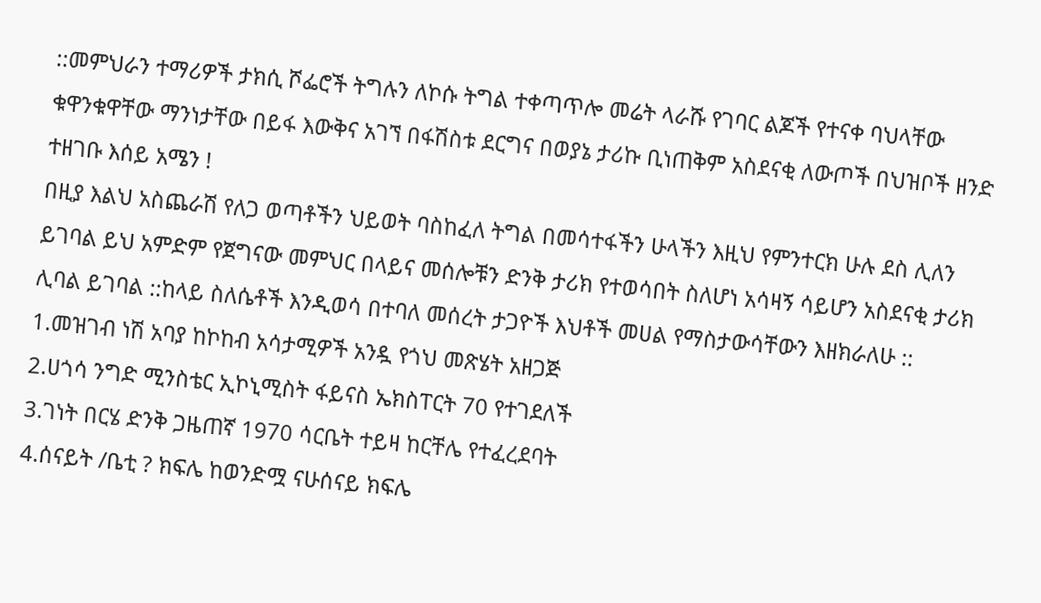::መምህራን ተማሪዎች ታክሲ ሾፌሮች ትግሉን ለኮሱ ትግል ተቀጣጥሎ መሬት ላራሹ የገባር ልጆች የተናቀ ባህላቸው ቁዋንቁዋቸው ማንነታቸው በይፋ እውቅና አገኘ በፋሽስቱ ደርግና በወያኔ ታሪኩ ቢነጠቅም አስደናቂ ለውጦች በህዝቦች ዘንድ ተዘገቡ እሰይ አሜን !
በዚያ እልህ አስጨራሽ የለጋ ወጣቶችን ህይወት ባስከፈለ ትግል በመሳተፋችን ሁላችን እዚህ የምንተርክ ሁሉ ደስ ሊለን ይገባል ይህ አምድም የጀግናው መምህር በላይና መሰሎቹን ድንቅ ታሪክ የተወሳበት ስለሆነ አሳዛኝ ሳይሆን አስደናቂ ታሪክ ሊባል ይገባል ::ከላይ ስለሴቶች እንዲወሳ በተባለ መሰረት ታጋዮች እህቶች መሀል የማስታውሳቸውን እዘክራለሁ ::
1.መዝገብ ነሽ አባያ ከኮከብ አሳታሚዎች አንዷ የጎህ መጽሄት አዘጋጅ
2.ሀጎሳ ንግድ ሚንስቴር ኢኮኒሚስት ፋይናስ ኤክስፐርት 70 የተገደለች
3.ገነት በርሄ ድንቅ ጋዜጠኛ 1970 ሳርቤት ተይዛ ከርቸሌ የተፈረደባት
4.ሰናይት /ቤቲ ? ክፍሌ ከወንድሟ ናሁሰናይ ክፍሌ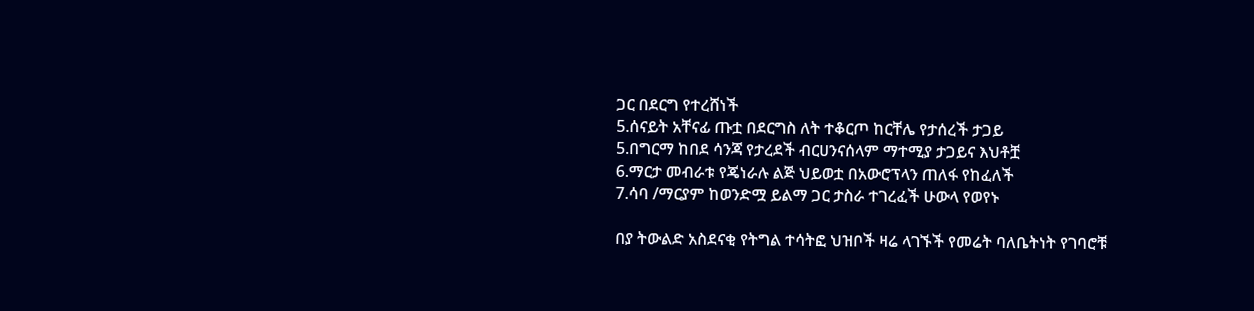ጋር በደርግ የተረሸነች
5.ሰናይት አቸናፊ ጡቷ በደርግስ ለት ተቆርጦ ከርቸሌ የታሰረች ታጋይ
5.በግርማ ከበደ ሳንጃ የታረደች ብርሀንናሰላም ማተሚያ ታጋይና እህቶቿ
6.ማርታ መብራቱ የጄነራሉ ልጅ ህይወቷ በአውሮፕላን ጠለፋ የከፈለች
7.ሳባ /ማርያም ከወንድሟ ይልማ ጋር ታስራ ተገረፈች ሁውላ የወየኑ

በያ ትውልድ አስደናቂ የትግል ተሳትፎ ህዝቦች ዛሬ ላገኙች የመሬት ባለቤትነት የገባሮቹ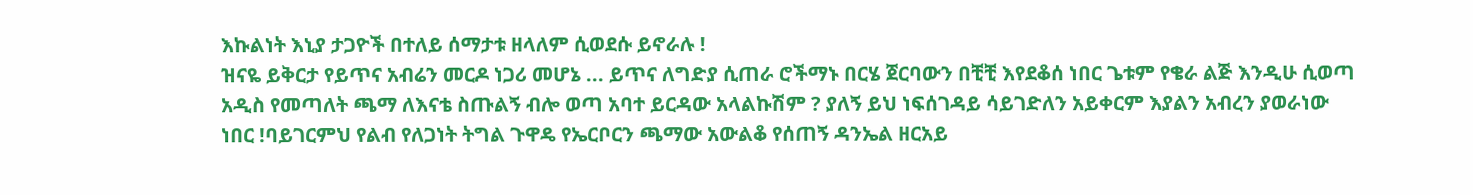እኩልነት እኒያ ታጋዮች በተለይ ሰማታቱ ዘላለም ሲወደሱ ይኖራሉ !
ዝናዬ ይቅርታ የይጥና አብሬን መርዶ ነጋሪ መሆኔ ... ይጥና ለግድያ ሲጠራ ሮችማኑ በርሄ ጀርባውን በቺቺ እየደቆሰ ነበር ጌቱም የቄራ ልጅ እንዲሁ ሲወጣ አዲስ የመጣለት ጫማ ለእናቴ ስጡልኝ ብሎ ወጣ አባተ ይርዳው አላልኩሽም ? ያለኝ ይህ ነፍሰገዳይ ሳይገድለን አይቀርም እያልን አብረን ያወራነው ነበር !ባይገርምህ የልብ የለጋነት ትግል ጉዋዴ የኤርቦርን ጫማው አውልቆ የሰጠኝ ዳንኤል ዘርአይ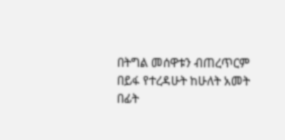በትግል መሰዋቱን ብጠረጥርም በይፋ የተረዳሁት ከሁለት አመት በፊት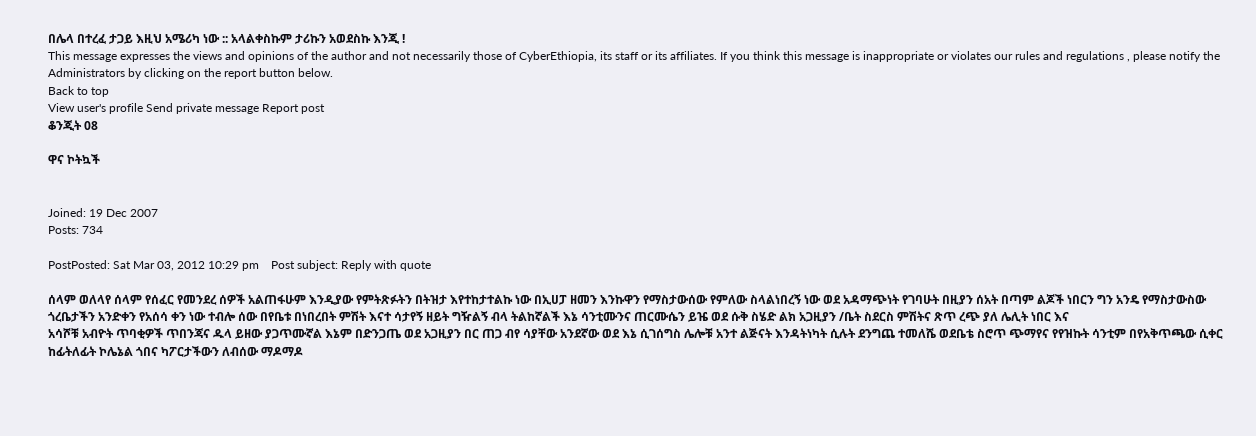በሌላ በተረፈ ታጋይ እዚህ አሜሪካ ነው :: አላልቀስኩም ታሪኩን አወደስኩ እንጂ !
This message expresses the views and opinions of the author and not necessarily those of CyberEthiopia, its staff or its affiliates. If you think this message is inappropriate or violates our rules and regulations , please notify the Administrators by clicking on the report button below.
Back to top
View user's profile Send private message Report post
ቆንጂት 08

ዋና ኮትኳች


Joined: 19 Dec 2007
Posts: 734

PostPosted: Sat Mar 03, 2012 10:29 pm    Post subject: Reply with quote

ሰላም ወለላየ ሰላም የሰፈር የመንደረ ሰዎች አልጠፋሁም እንዲያው የምትጽፉትን በትዝታ እየተከታተልኩ ነው በኢሀፓ ዘመን እንኩዋን የማስታውሰው የምለው ስላልነበረኝ ነው ወደ አዳማጭነት የገባሁት በዚያን ሰአት በጣም ልጆች ነበርን ግን አንዴ የማስታውስው ጎረቤታችን አንድቀን የአሰሳ ቀን ነው ተብሎ ሰው በየቤቱ በነበረበት ምሽት እናተ ሳታየኝ ዘይት ግዥልኝ ብላ ትልከኛልች እኔ ሳንቲሙንና ጠርሙሴን ይዤ ወደ ሱቅ ስሄድ ልክ አጋዚያን /ቤት ስደርስ ምሽትና ጽጥ ረጭ ያለ ሌሊት ነበር እና
አሳሾቹ አብዮት ጥባቂዎች ጥበንጃና ዱላ ይዘው ያጋጥሙኛል እኔም በድንጋጤ ወደ አጋዚያን በር ጠጋ ብየ ሳያቸው አንደኛው ወደ እኔ ሲገሰግስ ሌሎቹ አንተ ልጅናት እንዳትነካት ሲሉት ደንግጨ ተመለሼ ወደቤቴ ስሮጥ ጭማየና የየዝኩት ሳንቲም በየአቅጥጫው ሲቀር ከፊትለፊት ኮሌኔል ጎበና ካፖርታችውን ለብሰው ማዶማዶ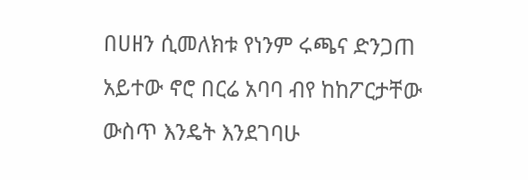በሀዘን ሲመለክቱ የነንም ሩጫና ድንጋጠ አይተው ኖሮ በርሬ አባባ ብየ ከከፖርታቸው ውስጥ እንዴት እንደገባሁ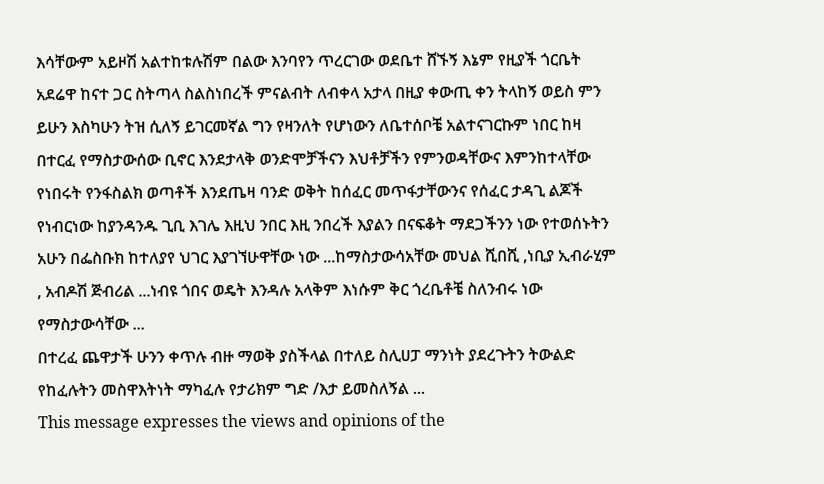እሳቸውም አይዞሽ አልተከቱሉሽም በልው እንባየን ጥረርገው ወደቤተ ሸኙኝ እኔም የዚያች ጎርቤት አደሬዋ ከናተ ጋር ስትጣላ ስልስነበረች ምናልብት ለብቀላ አታላ በዚያ ቀውጢ ቀን ትላከኝ ወይስ ምን ይሁን እስካሁን ትዝ ሲለኝ ይገርመኛል ግን የዛንለት የሆነውን ለቤተሰቦቼ አልተናገርኩም ነበር ከዛ በተርፈ የማስታውሰው ቢኖር እንደታላቅ ወንድሞቻችናን እህቶቻችን የምንወዳቸውና እምንከተላቸው የነበሩት የንፋስልክ ወጣቶች እንደጤዛ ባንድ ወቅት ከሰፈር መጥፋታቸውንና የሰፈር ታዳጊ ልጆች የነብርነው ከያንዳንዱ ጊቢ እገሌ እዚህ ንበር እዚ ንበረች እያልን በናፍቆት ማደጋችንን ነው የተወሰኑትን አሁን በፌስቡክ ከተለያየ ህገር እያገኘሁዋቸው ነው ...ከማስታውሳአቸው መህል ሺበሺ ,ነቢያ ኢብራሂም , አብዶሽ ጅብሪል ...ነብዩ ጎበና ወዴት እንዳሉ አላቅም እነሱም ቅር ጎረቤቶቼ ስለንብሩ ነው የማስታውሳቸው ...
በተረፈ ጨዋታች ሁንን ቀጥሉ ብዙ ማወቅ ያስችላል በተለይ ስሊሀፓ ማንነት ያደረጉትን ትውልድ የከፈሉትን መስዋእትነት ማካፈሉ የታሪክም ግድ /እታ ይመስለኝል ...
This message expresses the views and opinions of the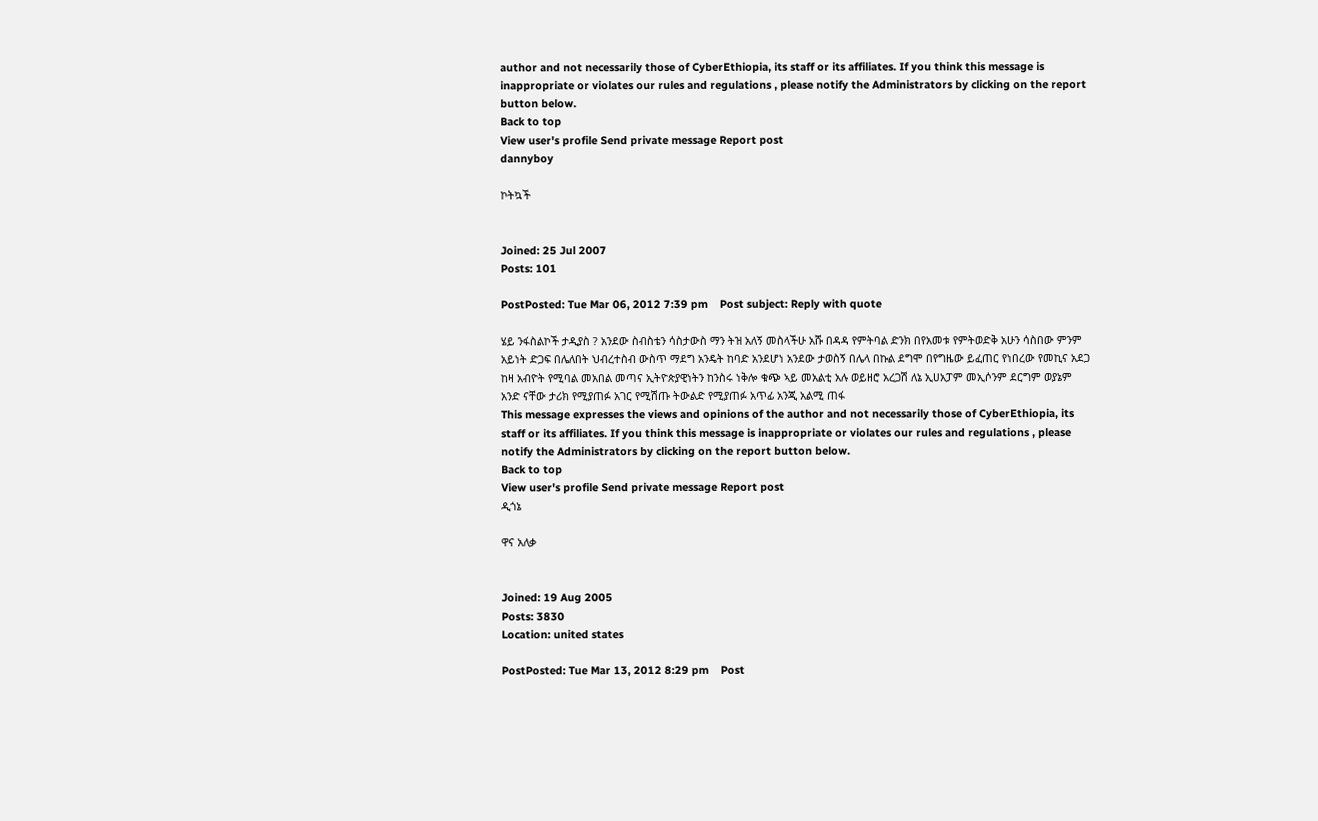author and not necessarily those of CyberEthiopia, its staff or its affiliates. If you think this message is inappropriate or violates our rules and regulations , please notify the Administrators by clicking on the report button below.
Back to top
View user's profile Send private message Report post
dannyboy

ኮትኳች


Joined: 25 Jul 2007
Posts: 101

PostPosted: Tue Mar 06, 2012 7:39 pm    Post subject: Reply with quote

ሄይ ንፋስልኮች ታዲያስ ? አንደው ስብስቴን ሳስታውስ ማን ትዝ አለኝ መስላችሁ አሹ በዳዳ የምትባል ድንክ በየአመቱ የምትወድቅ አሁን ሳስበው ምንም አይነት ድጋፍ በሌለበት ህብረተስብ ውስጥ ማደግ አንዴት ከባድ አንደሆነ አንደው ታወስኝ በሌላ በኩል ደግሞ በየግዜው ይፈጠር የነበረው የመኪና አደጋ ከዛ አብዮት የሚባል መአበል መጣና ኢትዮጵያዊነትን ከንስሩ ነቅሎ ቁጭ ኣይ መአልቲ አሉ ወይዘሮ አረጋሽ ለኔ ኢሀአፓም መኢሶንም ደርግም ወያኔም አንድ ናቸው ታሪክ የሚያጠፉ አገር የሚሽጡ ትውልድ የሚያጠፉ አጥፊ አንጂ አልሚ ጠፋ
This message expresses the views and opinions of the author and not necessarily those of CyberEthiopia, its staff or its affiliates. If you think this message is inappropriate or violates our rules and regulations , please notify the Administrators by clicking on the report button below.
Back to top
View user's profile Send private message Report post
ዲጎኔ

ዋና አለቃ


Joined: 19 Aug 2005
Posts: 3830
Location: united states

PostPosted: Tue Mar 13, 2012 8:29 pm    Post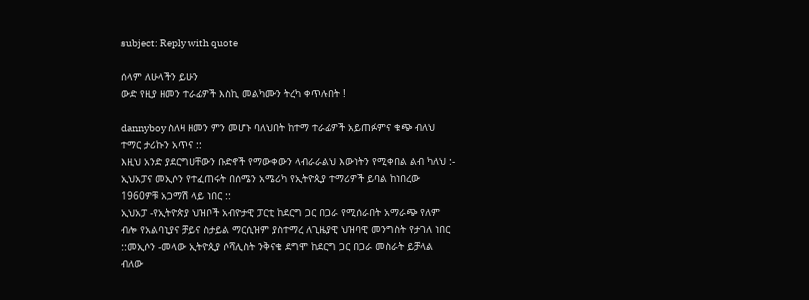subject: Reply with quote

ሰላም ለሁላችን ይሁን
ውድ የዚያ ዘመን ተራፊዎች እስኪ መልካሙን ትረካ ቀጥሉበት !

dannyboy ስለዛ ዘመን ምን መሆኑ ባለህበት ከተማ ተራፊዎች አይጠፉምና ቁጭ ብለህ ተማር ታሪኩን አጥና ::
እዚህ አንድ ያደርግሀቸውን ቡድኖች የማውቀውን ላብራራልህ እውነትን የሚቀበል ልብ ካለህ :-
ኢህአፓና መኢሶን የተፈጠሩት በሰሜን አሜሪካ የኢትዮጲያ ተማሪዎች ይባል ከነበረው 1960ዎቹ አጋማሽ ላይ ነበር ::
ኢህአፓ -የኢትዮጵያ ህዝቦች አብዮታዊ ፓርቲ ከደርግ ጋር በጋራ የሚሰራበት አማራጭ የለም ብሎ የአልባኒያና ቻይና ስታይል ማርሲዝም ያስተማረ ለጊዜያዊ ህዝባዊ መንግስት የታገለ ነበር ::መኢሶን -መላው ኢትዮጲያ ሶሻሊስት ንቅናቄ ደግሞ ከደርግ ጋር በጋራ መስራት ይቻላል ብለው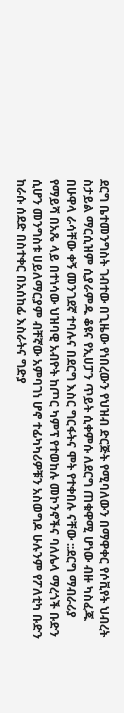ደርግ ቤተመንግስት ገብተው በጊዜው የነበረውን የህዝብ ድርጅት የሚባለውን በማዋቀር የሶቪየት ህብረት ስታይል ማርሲዝም ሲያራምዱ ቆዩና የኢሀፓን ጥይት ሲቀምሱ ለደርግ ጠቁዋሚ ሆነው ብዙ ካስፈጁ በሁዋላ ራሳቸው ቀኝ መንገደኛ ተባሉና በደርግ እስር ግርፋትና ሞት የተቀበሉ ናቸው ::ደርግ ማብራሪያ የማይሻ በአጼ ላይ በተነሳው ህዝባዊ አብዮት ከጦር ካምፕ የተወከሉ መኮንኖችና ባለሌላ ማረጎች ቡድን ሲሆን መንግስቱ ሀይለማርያም ብቸኛው አምባገነ ሆኖ ተፊካካሪዎቹን አስወግዶ ሁሉንም የፖለቲካ ቡድን ከራሱ ሰደድ በስተቀር በአሰከፊ እስራትና ግድያ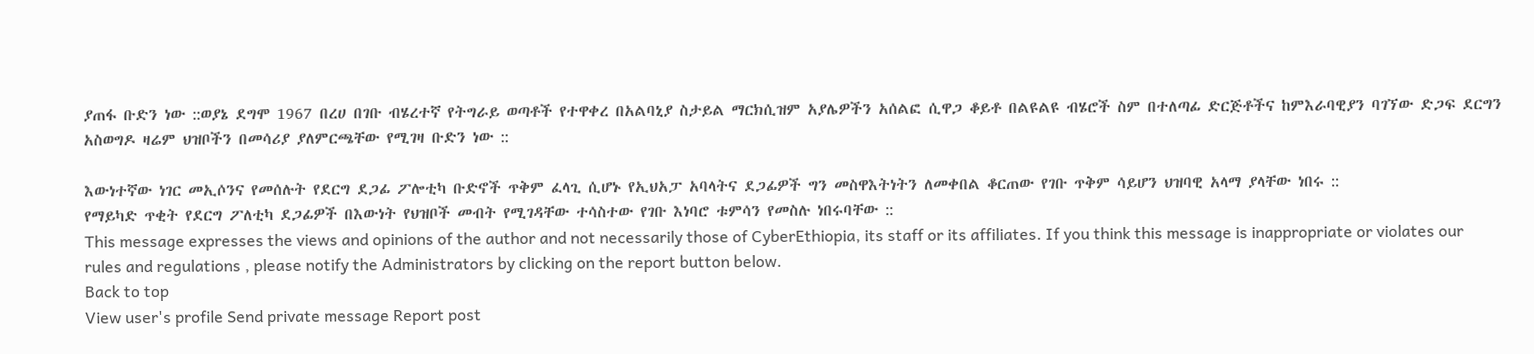ያጠፋ ቡድን ነው ::ወያኔ ደግሞ 1967 በረሀ በገቡ ብሄረተኛ የትግራይ ወጣቶች የተዋቀረ በአልባኒያ ስታይል ማርክሲዝም አያሌዎችን አሰልፎ ሲዋጋ ቆይቶ በልዩልዩ ብሄሮች ስም በተለጣፊ ድርጅቶችና ከምእራባዊያን ባገኘው ድጋፍ ደርግን አስወግዶ ዛሬም ህዝቦችን በመሳሪያ ያለምርጫቸው የሚገዛ ቡድን ነው ::

እውነተኛው ነገር መኢሶንና የመሰሉት የደርግ ደጋፊ ፖሎቲካ ቡድኖች ጥቅም ፈላጊ ሲሆኑ የኢህአፓ አባላትና ደጋፊዎች ግን መስዋእትነትን ለመቀበል ቆርጠው የገቡ ጥቅም ሳይሆን ህዝባዊ አላማ ያላቸው ነበሩ ::
የማይካድ ጥቂት የደርግ ፖለቲካ ደጋፊዎች በእውነት የህዝቦች መብት የሚገዳቸው ተሳስተው የገቡ እነባሮ ቱምሳን የመስሉ ነበሩባቸው ::
This message expresses the views and opinions of the author and not necessarily those of CyberEthiopia, its staff or its affiliates. If you think this message is inappropriate or violates our rules and regulations , please notify the Administrators by clicking on the report button below.
Back to top
View user's profile Send private message Report post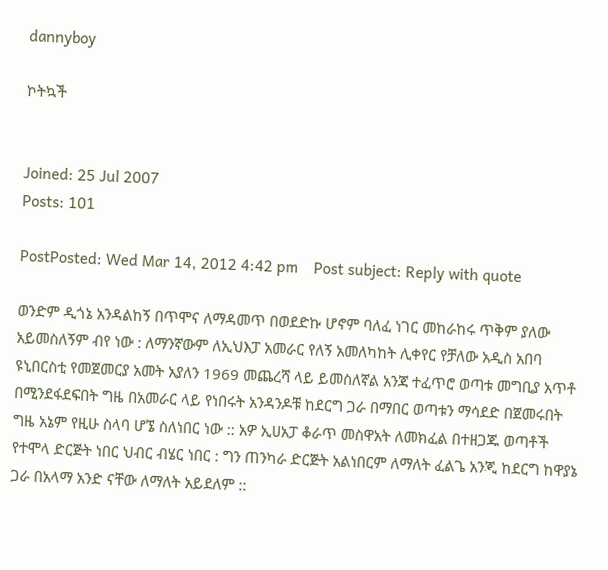dannyboy

ኮትኳች


Joined: 25 Jul 2007
Posts: 101

PostPosted: Wed Mar 14, 2012 4:42 pm    Post subject: Reply with quote

ወንድም ዲጎኔ አንዳልከኝ በጥሞና ለማዳመጥ በወደድኩ ሆኖም ባለፈ ነገር መከራከሩ ጥቅም ያለው አይመስለኝም ብየ ነው : ለማንኛውም ለኢህእፓ አመራር የለኝ አመለካከት ሊቀየር የቻለው አዲስ አበባ ዩኒበርስቲ የመጀመርያ አመት አያለን 1969 መጨረሻ ላይ ይመስለኛል አንጃ ተፈጥሮ ወጣቱ መግቢያ አጥቶ በሚንደፋደፍበት ግዜ በአመራር ላይ የነበሩት አንዳንዶቹ ከደርግ ጋራ በማበር ወጣቱን ማሳደድ በጀመሩበት ግዜ አኔም የዚሁ ስላባ ሆኜ ስለነበር ነው :: አዎ ኢሀአፓ ቆራጥ መስዋአት ለመክፈል በተዘጋጁ ወጣቶች የተሞላ ድርጅት ነበር ህብር ብሄር ነበር : ግን ጠንካራ ድርጅት አልነበርም ለማለት ፈልጌ አንጂ ከደርግ ከዋያኔ ጋራ በአላማ አንድ ናቸው ለማለት አይደለም ::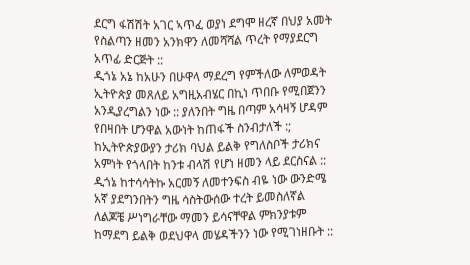ደርግ ፋሽሽት አገር ኣጥፈ ወያነ ደግሞ ዘረኛ በህያ አመት የስልጣን ዘመን አንክዋን ለመሻሻል ጥረት የማያደርግ አጥፊ ድርጅት ::
ዲጎኔ አኔ ከአሁን በሁዋላ ማደረግ የምችለው ለምወዳት ኢትዮጵያ መጸለይ አግዚአብሄር በኪነ ጥበቡ የሚበጀንን አንዲያረግልን ነው :: ያለንበት ግዜ በጣም አሳዛኝ ሆዳም የበዛበት ሆንዋል አውነት ከጠፋች ስንብታለች :; ከኢትዮጵያውያን ታሪክ ባህል ይልቅ የግለስቦች ታሪክና አምነት የጎላበት ከንቱ ብላሽ የሆነ ዘመን ላይ ደርስናል ::
ዲጎኔ ከተሳሳትኩ አርመኝ ለመተንፍስ ብዬ ነው ውንድሜ አኛ ያደግንበትን ግዜ ሳስትውሰው ተረት ይመስለኛል ለልጆቼ ሥነግራቸው ማመን ይሳናቸዋል ምክንያቱም ከማደግ ይልቅ ወደህዋላ መሄዳችንን ነው የሚገነዘቡት ::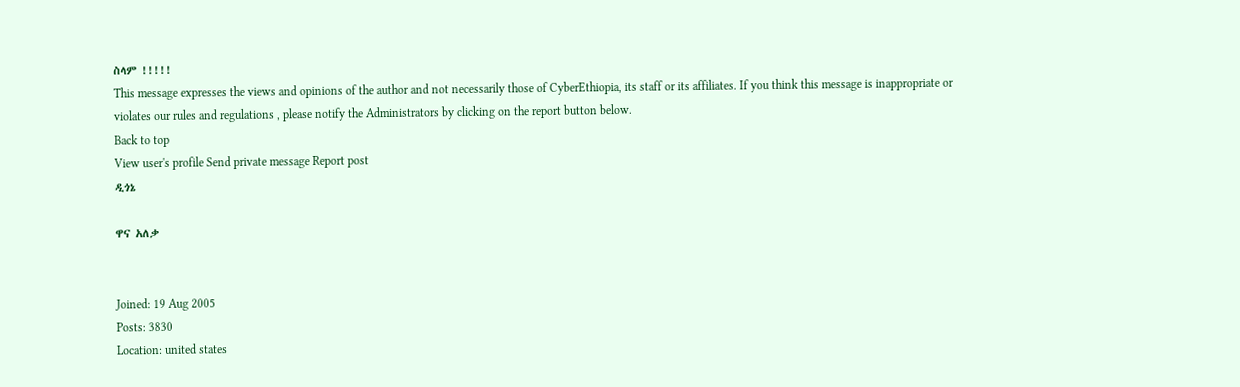ስላም !!!!!
This message expresses the views and opinions of the author and not necessarily those of CyberEthiopia, its staff or its affiliates. If you think this message is inappropriate or violates our rules and regulations , please notify the Administrators by clicking on the report button below.
Back to top
View user's profile Send private message Report post
ዲጎኔ

ዋና አለቃ


Joined: 19 Aug 2005
Posts: 3830
Location: united states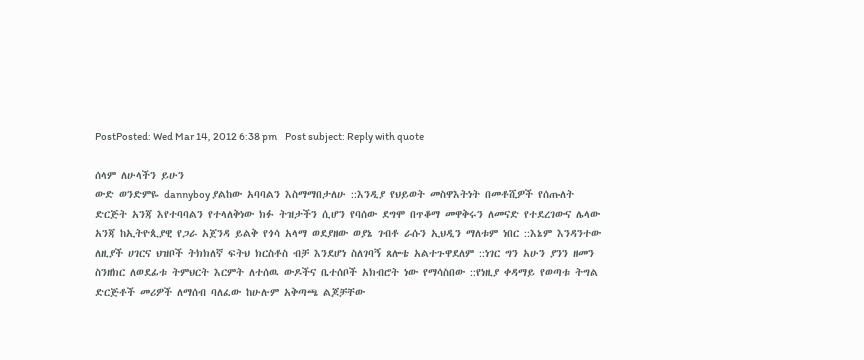PostPosted: Wed Mar 14, 2012 6:38 pm    Post subject: Reply with quote

ሰላም ለሁላችን ይሁን
ውድ ወንድምዬ dannyboy ያልከው አባባልን እስማማበታለሁ ::እንዲያ የህይወት መስዋእትነት በመቶሺዎች የሰጡለት ድርጅት አንጃ እየተባባልን የተላለቅነው ክፉ ትዝታችን ሲሆን የባሰው ደግሞ በጥቆማ መዋቅሩን ለመናድ የተደረገውና ሌላው አንጃ ከኢትዮጲያዊ የጋራ አጀንዳ ይልቅ የጎሳ አላማ ወደያዘው ወያኔ ገብቶ ራሱን ኢህዲን ማለቱም ነበር ::እኔም እንዳንተው ለዚያች ሀገርና ህዝቦች ትክክለኛ ፍትህ ክርስቶስ ብቻ እንደሆነ ስለገባኝ ጸሎቴ አልተጉዋደለም ::ነገር ግን አሁን ያንን ዘመን ስንዘክር ለወደፊቱ ትምህርት እርምት ለተሰዉ ውዶችና ቤተሰቦች አክብሮት ነው የማሳስበው ::የነዚያ ቀዳማይ የወጣቱ ትግል ድርጅቶች መሪዎች ለማሰብ ባለፈው ከሁሉም አቅጣጫ ልጆቻቸው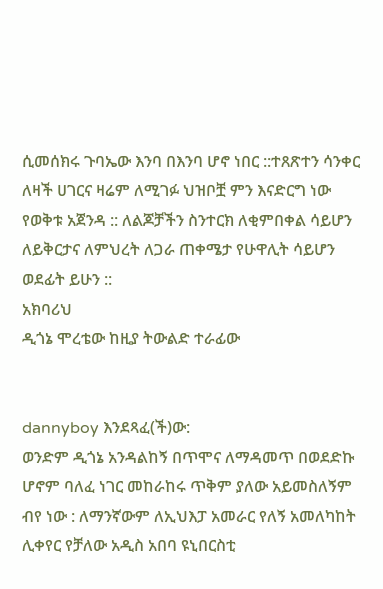ሲመሰክሩ ጉባኤው እንባ በእንባ ሆኖ ነበር ::ተጸጽተን ሳንቀር ለዛች ሀገርና ዛሬም ለሚገፉ ህዝቦቿ ምን እናድርግ ነው የወቅቱ አጀንዳ :: ለልጆቻችን ስንተርክ ለቂምበቀል ሳይሆን ለይቅርታና ለምህረት ለጋራ ጠቀሜታ የሁዋሊት ሳይሆን ወደፊት ይሁን ::
አክባሪህ
ዲጎኔ ሞረቴው ከዚያ ትውልድ ተራፊው


dannyboy እንደጻፈ(ች)ው:
ወንድም ዲጎኔ አንዳልከኝ በጥሞና ለማዳመጥ በወደድኩ ሆኖም ባለፈ ነገር መከራከሩ ጥቅም ያለው አይመስለኝም ብየ ነው : ለማንኛውም ለኢህእፓ አመራር የለኝ አመለካከት ሊቀየር የቻለው አዲስ አበባ ዩኒበርስቲ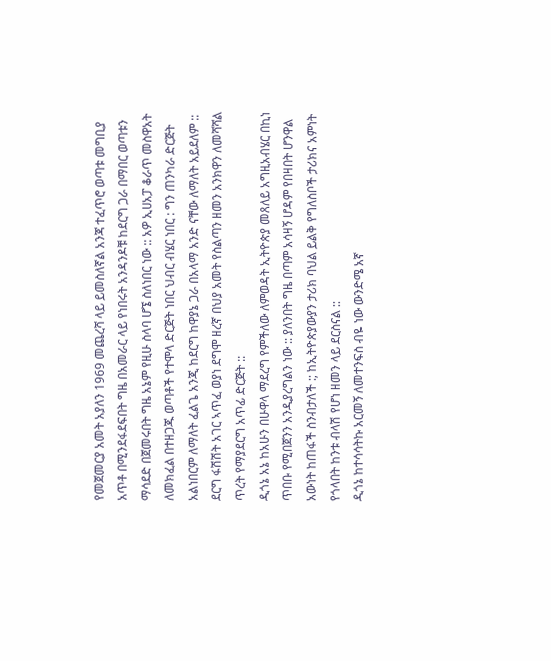የመጀመርያ አመት አያለን 1969 መጨረሻ ላይ ይመስለኛል አንጃ ተፈጥሮ ወጣቱ መግቢያ አጥቶ በሚንደፋደፍበት ግዜ በአመራር ላይ የነበሩት አንዳንዶቹ ከደርግ ጋራ በማበር ወጣቱን ማሳደድ በጀመሩበት ግዜ አኔም የዚሁ ስላባ ሆኜ ስለነበር ነው :: አዎ ኢሀአፓ ቆራጥ መስዋአት ለመክፈል በተዘጋጁ ወጣቶች የተሞላ ድርጅት ነበር ህብር ብሄር ነበር : ግን ጠንካራ ድርጅት አልነበርም ለማለት ፈልጌ አንጂ ከደርግ ከዋያኔ ጋራ በአላማ አንድ ናቸው ለማለት አይደለም :: ደርግ ፋሽሽት አገር ኣጥፈ ወያነ ደግሞ ዘረኛ በህያ አመት የስልጣን ዘመን አንክዋን ለመሻሻል ጥረት የማያደርግ አጥፊ ድርጅት ::
ዲጎኔ አኔ ከአሁን በሁዋላ ማደረግ የምችለው ለምወዳት ኢትዮጵያ መጸለይ አግዚአብሄር በኪነ ጥበቡ የሚበጀንን አንዲያረግልን ነው :: ያለንበት ግዜ በጣም አሳዛኝ ሆዳም የበዛበት ሆንዋል አውነት ከጠፋች ስንብታለች :; ከኢትዮጵያውያን ታሪክ ባህል ይልቅ የግለስቦች ታሪክና አምነት የጎላበት ከንቱ ብላሽ የሆነ ዘመን ላይ ደርስናል ::
ዲጎኔ ከተሳሳትኩ አርመኝ ለመተንፍስ ብዬ ነው ውንድሜ አኛ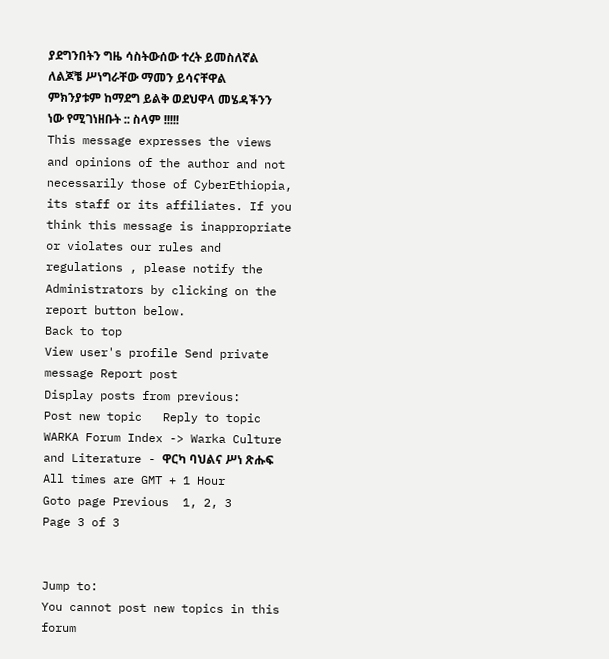ያደግንበትን ግዜ ሳስትውሰው ተረት ይመስለኛል ለልጆቼ ሥነግራቸው ማመን ይሳናቸዋል ምክንያቱም ከማደግ ይልቅ ወደህዋላ መሄዳችንን ነው የሚገነዘቡት :: ስላም !!!!!
This message expresses the views and opinions of the author and not necessarily those of CyberEthiopia, its staff or its affiliates. If you think this message is inappropriate or violates our rules and regulations , please notify the Administrators by clicking on the report button below.
Back to top
View user's profile Send private message Report post
Display posts from previous:
Post new topic   Reply to topic    WARKA Forum Index -> Warka Culture and Literature - ዋርካ ባህልና ሥነ ጽሑፍ All times are GMT + 1 Hour
Goto page Previous  1, 2, 3
Page 3 of 3


Jump to:
You cannot post new topics in this forum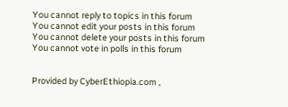You cannot reply to topics in this forum
You cannot edit your posts in this forum
You cannot delete your posts in this forum
You cannot vote in polls in this forum


Provided by CyberEthiopia.com ,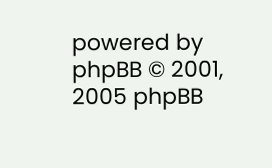powered by phpBB © 2001, 2005 phpBB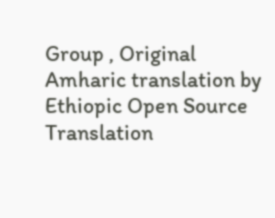Group , Original Amharic translation by Ethiopic Open Source Translation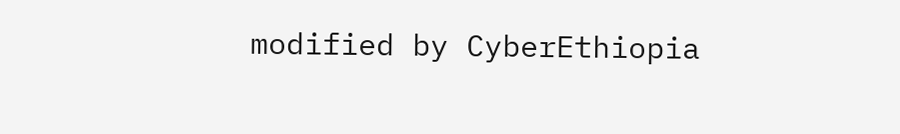modified by CyberEthiopia